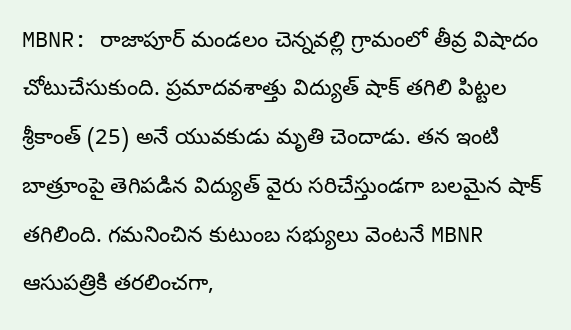MBNR: రాజాపూర్ మండలం చెన్నవల్లి గ్రామంలో తీవ్ర విషాదం చోటుచేసుకుంది. ప్రమాదవశాత్తు విద్యుత్ షాక్ తగిలి పిట్టల శ్రీకాంత్ (25) అనే యువకుడు మృతి చెందాడు. తన ఇంటి బాత్రూంపై తెగిపడిన విద్యుత్ వైరు సరిచేస్తుండగా బలమైన షాక్ తగిలింది. గమనించిన కుటుంబ సభ్యులు వెంటనే MBNR ఆసుపత్రికి తరలించగా,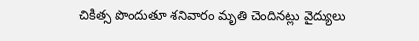చికిత్స పొందుతూ శనివారం మృతి చెందినట్లు వైద్యులు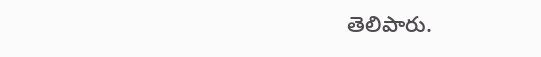తెలిపారు.